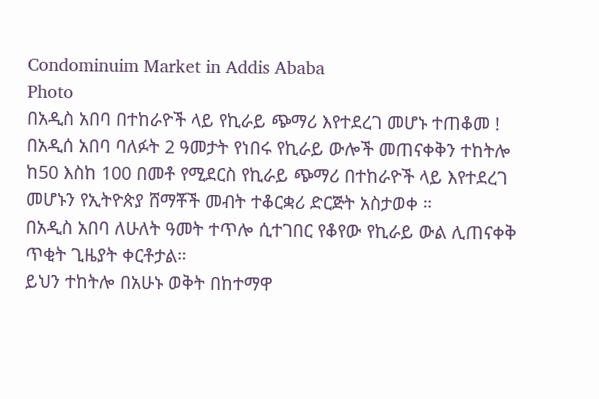Condominuim Market in Addis Ababa
Photo
በአዲስ አበባ በተከራዮች ላይ የኪራይ ጭማሪ እየተደረገ መሆኑ ተጠቆመ !
በአዲሰ አበባ ባለፉት 2 ዓመታት የነበሩ የኪራይ ውሎች መጠናቀቅን ተከትሎ ከ50 እስከ 100 በመቶ የሚደርስ የኪራይ ጭማሪ በተከራዮች ላይ እየተደረገ መሆኑን የኢትዮጵያ ሸማቾች መብት ተቆርቋሪ ድርጅት አስታወቀ ።
በአዲስ አበባ ለሁለት ዓመት ተጥሎ ሲተገበር የቆየው የኪራይ ውል ሊጠናቀቅ ጥቂት ጊዜያት ቀርቶታል።
ይህን ተከትሎ በአሁኑ ወቅት በከተማዋ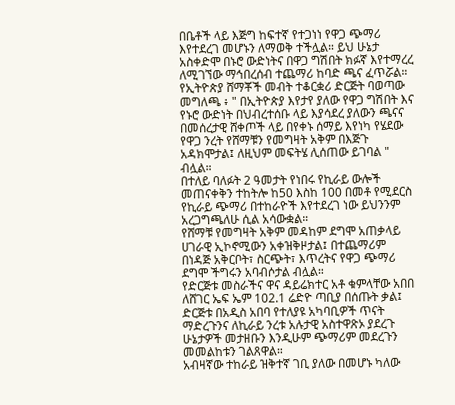በቤቶች ላይ እጅግ ከፍተኛ የተጋነነ የዋጋ ጭማሪ እየተደረገ መሆኑን ለማወቅ ተችሏል። ይህ ሁኔታ አስቀድሞ በኑሮ ውድነትና በዋጋ ግሽበት ክፉኛ እየተማረረ ለሚገኘው ማኅበረሰብ ተጨማሪ ከባድ ጫና ፈጥሯል።
የኢትዮጵያ ሸማቾች መብት ተቆርቋሪ ድርጅት ባወጣው መግለጫ ፥ " በኢትዮጵያ እየታየ ያለው የዋጋ ግሽበት እና የኑሮ ውድነት በህብረተሰቡ ላይ እያሳደረ ያለውን ጫናና በመሰረታዊ ሸቀጦች ላይ በየቀኑ ሰማይ እየነካ የሄደው የዋጋ ንረት የሸማቹን የመግዛት አቅም በእጅጉ አዳክሞታል፤ ለዚህም መፍትሄ ሊሰጠው ይገባል " ብሏል።
በተለይ ባለፉት 2 ዓመታት የነበሩ የኪራይ ውሎች መጠናቀቅን ተከትሎ ከ50 እስከ 100 በመቶ የሚደርስ የኪራይ ጭማሪ በተከራዮች እየተደረገ ነው ይህንንም አረጋግጫለሁ ሲል አሳውቋል።
የሸማቹ የመግዛት አቅም መዳከም ደግሞ አጠቃላይ ሀገራዊ ኢኮኖሚውን አቀዝቅዞታል፤ በተጨማሪም በነዳጅ አቅርቦት፣ ስርጭት፣ እጥረትና የዋጋ ጭማሪ ደግሞ ችግሩን አባብሶታል ብሏል።
የድርጅቱ መስራችና ዋና ዳይሬክተር አቶ ቁምላቸው አበበ ለሸገር ኤፍ ኤም 102.1 ሬድዮ ጣቢያ በሰጡት ቃል፤ ድርጅቱ በአዲስ አበባ የተለያዩ አካባቢዎች ጥናት ማድረጉንና ለኪራይ ንረቱ አሉታዊ አስተዋጽኦ ያደረጉ ሁኔታዎች መታዘቡን እንዲሁም ጭማሪም መደረጉን መመልከቱን ገልጸዋል።
አብዛኛው ተከራይ ዝቅተኛ ገቢ ያለው በመሆኑ ካለው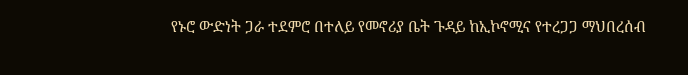የኑሮ ውድነት ጋራ ተደምሮ በተለይ የመኖሪያ ቤት ጉዳይ ከኢኮኖሚና የተረጋጋ ማህበረሰብ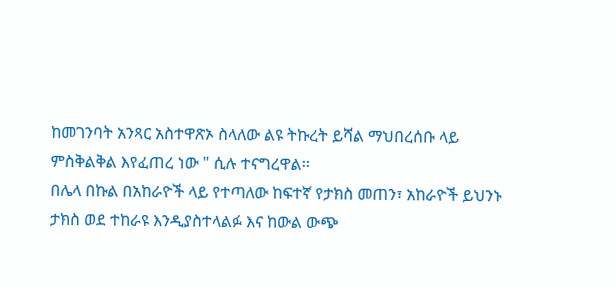ከመገንባት አንጻር አስተዋጽኦ ስላለው ልዩ ትኩረት ይሻል ማህበረሰቡ ላይ ምስቅልቅል እየፈጠረ ነው " ሲሉ ተናግረዋል፡፡
በሌላ በኩል በአከራዮች ላይ የተጣለው ከፍተኛ የታክስ መጠን፣ አከራዮች ይህንኑ ታክስ ወደ ተከራዩ እንዲያስተላልፉ እና ከውል ውጭ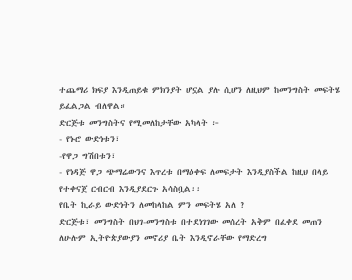ተጨማሪ ክፍያ እንዲጠይቁ ምክንያት ሆኗል ያሉ ሲሆን ለዚህም ከመንግስት መፍትሄ ይፈልጋል ብለዋል።
ድርጅቱ መንግስትና የሚመለከታቸው አካላት ፦
- የኑሮ ውድነቱን፣
-የዋጋ ግሽበቱን፣
- የነዳጅ ዋጋ ጭማሬውንና እጥረቱ በማዕቀፍ ለመፍታት እንዲያስችል ከዚህ በላይ የተቀናጀ ርብርብ እንዲያደርጉ አሳስቧል፡፡
የቤት ኪራይ ውድነትን ለመከላከል ምን መፍትሄ አለ ?
ድርጅቱ፣ መንግስት በህገ-መንግስቱ በተደነገገው መሰረት አቅም በፈቀደ መጠን ለሁሉም ኢትዮጵያውያን መኖሪያ ቤት እንዲኖራቸው የማድረግ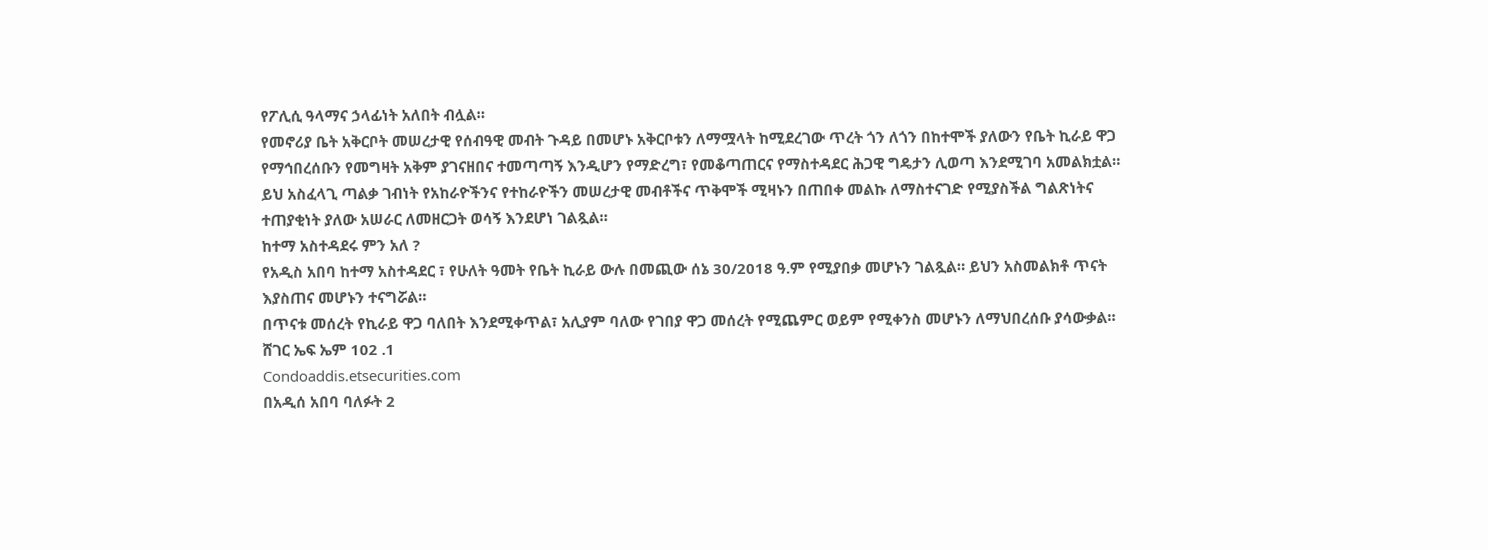የፖሊሲ ዓላማና ኃላፊነት አለበት ብሏል።
የመኖሪያ ቤት አቅርቦት መሠረታዊ የሰብዓዊ መብት ጉዳይ በመሆኑ አቅርቦቱን ለማሟላት ከሚደረገው ጥረት ጎን ለጎን በከተሞች ያለውን የቤት ኪራይ ዋጋ የማኅበረሰቡን የመግዛት አቅም ያገናዘበና ተመጣጣኝ እንዲሆን የማድረግ፣ የመቆጣጠርና የማስተዳደር ሕጋዊ ግዴታን ሊወጣ እንደሚገባ አመልክቷል።
ይህ አስፈላጊ ጣልቃ ገብነት የአከራዮችንና የተከራዮችን መሠረታዊ መብቶችና ጥቅሞች ሚዛኑን በጠበቀ መልኩ ለማስተናገድ የሚያስችል ግልጽነትና ተጠያቂነት ያለው አሠራር ለመዘርጋት ወሳኝ እንደሆነ ገልጿል።
ከተማ አስተዳደሩ ምን አለ ?
የአዲስ አበባ ከተማ አስተዳደር ፣ የሁለት ዓመት የቤት ኪራይ ውሉ በመጪው ሰኔ 30/2018 ዓ.ም የሚያበቃ መሆኑን ገልጿል። ይህን አስመልክቶ ጥናት እያስጠና መሆኑን ተናግሯል።
በጥናቱ መሰረት የኪራይ ዋጋ ባለበት እንደሚቀጥል፣ አሊያም ባለው የገበያ ዋጋ መሰረት የሚጨምር ወይም የሚቀንስ መሆኑን ለማህበረሰቡ ያሳውቃል።
ሸገር ኤፍ ኤም 102 .1
Condoaddis.etsecurities.com
በአዲሰ አበባ ባለፉት 2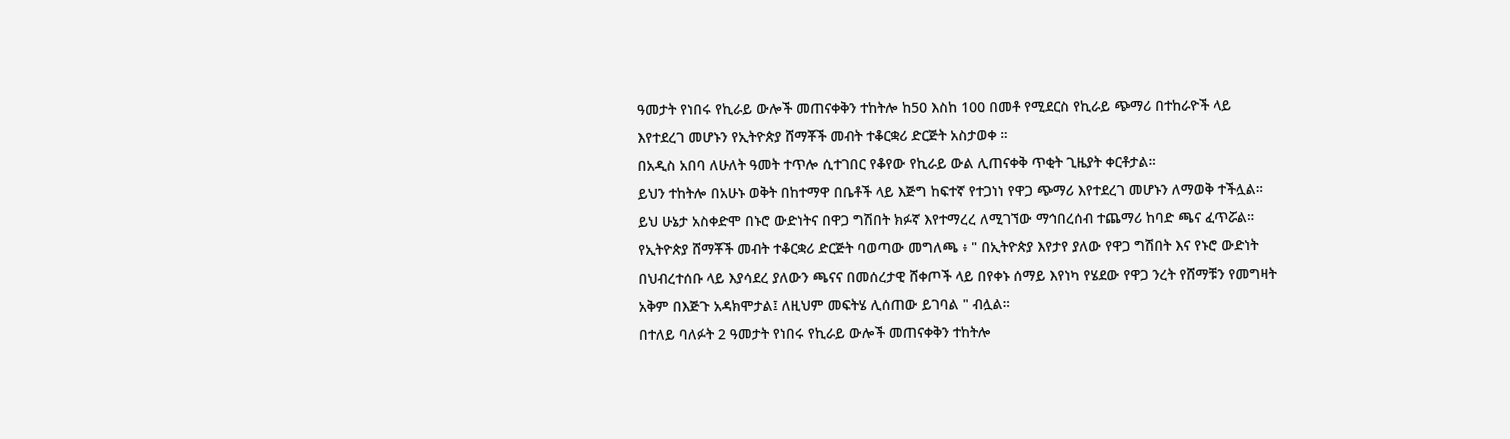ዓመታት የነበሩ የኪራይ ውሎች መጠናቀቅን ተከትሎ ከ50 እስከ 100 በመቶ የሚደርስ የኪራይ ጭማሪ በተከራዮች ላይ እየተደረገ መሆኑን የኢትዮጵያ ሸማቾች መብት ተቆርቋሪ ድርጅት አስታወቀ ።
በአዲስ አበባ ለሁለት ዓመት ተጥሎ ሲተገበር የቆየው የኪራይ ውል ሊጠናቀቅ ጥቂት ጊዜያት ቀርቶታል።
ይህን ተከትሎ በአሁኑ ወቅት በከተማዋ በቤቶች ላይ እጅግ ከፍተኛ የተጋነነ የዋጋ ጭማሪ እየተደረገ መሆኑን ለማወቅ ተችሏል። ይህ ሁኔታ አስቀድሞ በኑሮ ውድነትና በዋጋ ግሽበት ክፉኛ እየተማረረ ለሚገኘው ማኅበረሰብ ተጨማሪ ከባድ ጫና ፈጥሯል።
የኢትዮጵያ ሸማቾች መብት ተቆርቋሪ ድርጅት ባወጣው መግለጫ ፥ " በኢትዮጵያ እየታየ ያለው የዋጋ ግሽበት እና የኑሮ ውድነት በህብረተሰቡ ላይ እያሳደረ ያለውን ጫናና በመሰረታዊ ሸቀጦች ላይ በየቀኑ ሰማይ እየነካ የሄደው የዋጋ ንረት የሸማቹን የመግዛት አቅም በእጅጉ አዳክሞታል፤ ለዚህም መፍትሄ ሊሰጠው ይገባል " ብሏል።
በተለይ ባለፉት 2 ዓመታት የነበሩ የኪራይ ውሎች መጠናቀቅን ተከትሎ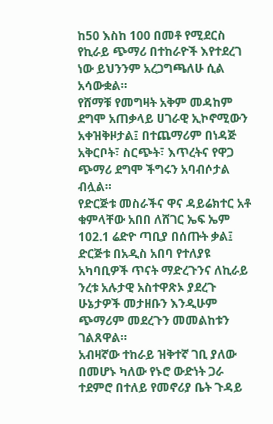ከ50 እስከ 100 በመቶ የሚደርስ የኪራይ ጭማሪ በተከራዮች እየተደረገ ነው ይህንንም አረጋግጫለሁ ሲል አሳውቋል።
የሸማቹ የመግዛት አቅም መዳከም ደግሞ አጠቃላይ ሀገራዊ ኢኮኖሚውን አቀዝቅዞታል፤ በተጨማሪም በነዳጅ አቅርቦት፣ ስርጭት፣ እጥረትና የዋጋ ጭማሪ ደግሞ ችግሩን አባብሶታል ብሏል።
የድርጅቱ መስራችና ዋና ዳይሬክተር አቶ ቁምላቸው አበበ ለሸገር ኤፍ ኤም 102.1 ሬድዮ ጣቢያ በሰጡት ቃል፤ ድርጅቱ በአዲስ አበባ የተለያዩ አካባቢዎች ጥናት ማድረጉንና ለኪራይ ንረቱ አሉታዊ አስተዋጽኦ ያደረጉ ሁኔታዎች መታዘቡን እንዲሁም ጭማሪም መደረጉን መመልከቱን ገልጸዋል።
አብዛኛው ተከራይ ዝቅተኛ ገቢ ያለው በመሆኑ ካለው የኑሮ ውድነት ጋራ ተደምሮ በተለይ የመኖሪያ ቤት ጉዳይ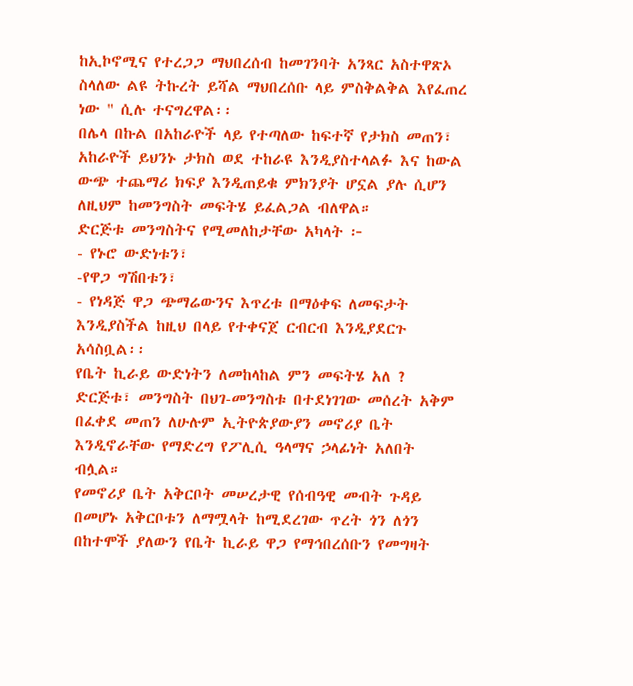ከኢኮኖሚና የተረጋጋ ማህበረሰብ ከመገንባት አንጻር አስተዋጽኦ ስላለው ልዩ ትኩረት ይሻል ማህበረሰቡ ላይ ምስቅልቅል እየፈጠረ ነው " ሲሉ ተናግረዋል፡፡
በሌላ በኩል በአከራዮች ላይ የተጣለው ከፍተኛ የታክስ መጠን፣ አከራዮች ይህንኑ ታክስ ወደ ተከራዩ እንዲያስተላልፉ እና ከውል ውጭ ተጨማሪ ክፍያ እንዲጠይቁ ምክንያት ሆኗል ያሉ ሲሆን ለዚህም ከመንግስት መፍትሄ ይፈልጋል ብለዋል።
ድርጅቱ መንግስትና የሚመለከታቸው አካላት ፦
- የኑሮ ውድነቱን፣
-የዋጋ ግሽበቱን፣
- የነዳጅ ዋጋ ጭማሬውንና እጥረቱ በማዕቀፍ ለመፍታት እንዲያስችል ከዚህ በላይ የተቀናጀ ርብርብ እንዲያደርጉ አሳስቧል፡፡
የቤት ኪራይ ውድነትን ለመከላከል ምን መፍትሄ አለ ?
ድርጅቱ፣ መንግስት በህገ-መንግስቱ በተደነገገው መሰረት አቅም በፈቀደ መጠን ለሁሉም ኢትዮጵያውያን መኖሪያ ቤት እንዲኖራቸው የማድረግ የፖሊሲ ዓላማና ኃላፊነት አለበት ብሏል።
የመኖሪያ ቤት አቅርቦት መሠረታዊ የሰብዓዊ መብት ጉዳይ በመሆኑ አቅርቦቱን ለማሟላት ከሚደረገው ጥረት ጎን ለጎን በከተሞች ያለውን የቤት ኪራይ ዋጋ የማኅበረሰቡን የመግዛት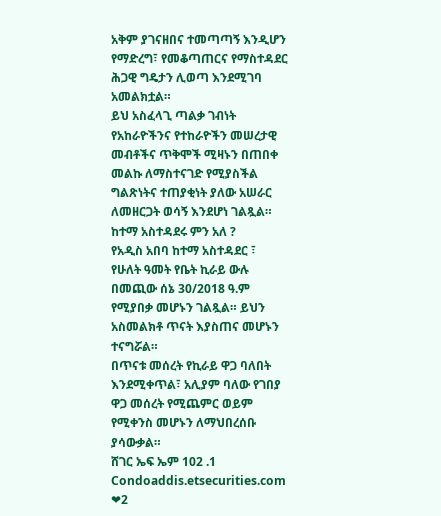አቅም ያገናዘበና ተመጣጣኝ እንዲሆን የማድረግ፣ የመቆጣጠርና የማስተዳደር ሕጋዊ ግዴታን ሊወጣ እንደሚገባ አመልክቷል።
ይህ አስፈላጊ ጣልቃ ገብነት የአከራዮችንና የተከራዮችን መሠረታዊ መብቶችና ጥቅሞች ሚዛኑን በጠበቀ መልኩ ለማስተናገድ የሚያስችል ግልጽነትና ተጠያቂነት ያለው አሠራር ለመዘርጋት ወሳኝ እንደሆነ ገልጿል።
ከተማ አስተዳደሩ ምን አለ ?
የአዲስ አበባ ከተማ አስተዳደር ፣ የሁለት ዓመት የቤት ኪራይ ውሉ በመጪው ሰኔ 30/2018 ዓ.ም የሚያበቃ መሆኑን ገልጿል። ይህን አስመልክቶ ጥናት እያስጠና መሆኑን ተናግሯል።
በጥናቱ መሰረት የኪራይ ዋጋ ባለበት እንደሚቀጥል፣ አሊያም ባለው የገበያ ዋጋ መሰረት የሚጨምር ወይም የሚቀንስ መሆኑን ለማህበረሰቡ ያሳውቃል።
ሸገር ኤፍ ኤም 102 .1
Condoaddis.etsecurities.com
❤2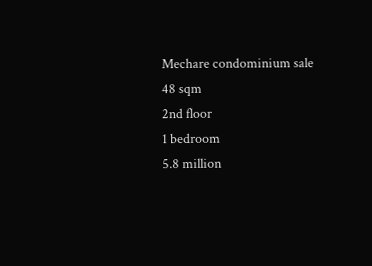Mechare condominium sale
48 sqm
2nd floor
1 bedroom
5.8 million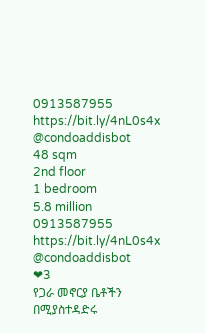0913587955
https://bit.ly/4nL0s4x
@condoaddisbot
48 sqm
2nd floor
1 bedroom
5.8 million
0913587955
https://bit.ly/4nL0s4x
@condoaddisbot
❤3
የጋራ መኖርያ ቤቶችን በሚያስተዳድሩ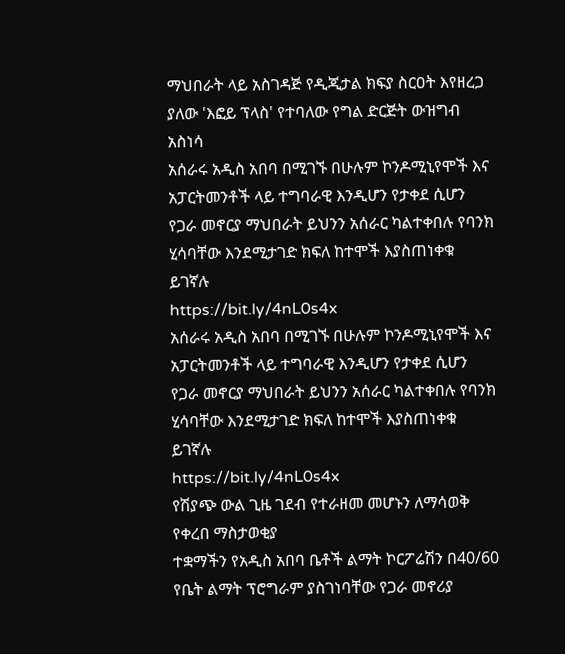ማህበራት ላይ አስገዳጅ የዲጂታል ክፍያ ስርዐት እየዘረጋ ያለው 'እፎይ ፕላስ' የተባለው የግል ድርጅት ውዝግብ አስነሳ
አሰራሩ አዲስ አበባ በሚገኙ በሁሉም ኮንዶሚኒየሞች እና አፓርትመንቶች ላይ ተግባራዊ እንዲሆን የታቀደ ሲሆን የጋራ መኖርያ ማህበራት ይህንን አሰራር ካልተቀበሉ የባንክ ሂሳባቸው እንደሚታገድ ክፍለ ከተሞች እያስጠነቀቁ ይገኛሉ
https://bit.ly/4nL0s4x
አሰራሩ አዲስ አበባ በሚገኙ በሁሉም ኮንዶሚኒየሞች እና አፓርትመንቶች ላይ ተግባራዊ እንዲሆን የታቀደ ሲሆን የጋራ መኖርያ ማህበራት ይህንን አሰራር ካልተቀበሉ የባንክ ሂሳባቸው እንደሚታገድ ክፍለ ከተሞች እያስጠነቀቁ ይገኛሉ
https://bit.ly/4nL0s4x
የሽያጭ ውል ጊዜ ገደብ የተራዘመ መሆኑን ለማሳወቅ የቀረበ ማስታወቂያ
ተቋማችን የአዲስ አበባ ቤቶች ልማት ኮርፖሬሽን በ40/60 የቤት ልማት ፕሮግራም ያስገነባቸው የጋራ መኖሪያ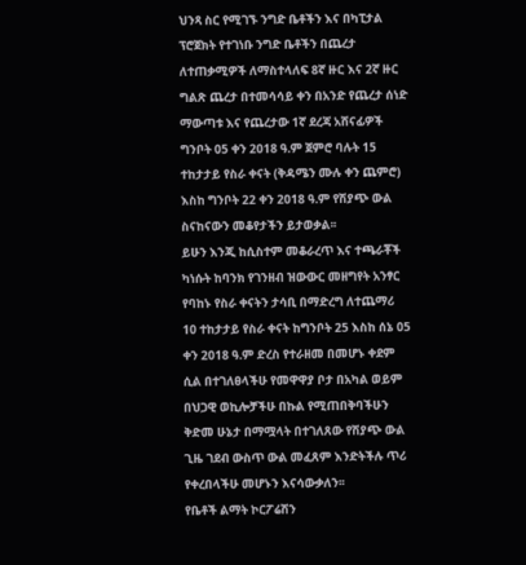ህንጻ ስር የሚገኙ ንግድ ቤቶችን እና በካፒታል ፕሮጀክት የተገነቡ ንግድ ቤቶችን በጨረታ ለተጠቃሚዎች ለማስተላለፍ 8ኛ ዙር እና 2ኛ ዙር ግልጽ ጨረታ በተመሳሳይ ቀን በአንድ የጨረታ ሰነድ ማውጣቱ እና የጨረታው 1ኛ ደረጃ አሸናፊዎች ግንቦት 05 ቀን 2018 ዓ.ም ጀምሮ ባሉት 15 ተከታታይ የስራ ቀናት (ቅዳሜን ሙሉ ቀን ጨምሮ) እስከ ግንቦት 22 ቀን 2018 ዓ.ም የሽያጭ ውል ስናከናውን መቆየታችን ይታወቃል፡፡
ይሁን እንጂ ከሲስተም መቆራረጥ እና ተጫራቾች ካነሱት ከባንክ የገንዘብ ዝውውር መዘግየት አንፃር የባከኑ የስራ ቀናትን ታሳቢ በማድረግ ለተጨማሪ 10 ተከታታይ የስራ ቀናት ከግንቦት 25 እስከ ሰኔ 05 ቀን 2018 ዓ.ም ድረስ የተራዘመ በመሆኑ ቀደም ሲል በተገለፀላችሁ የመዋዋያ ቦታ በአካል ወይም በህጋዊ ወኪሎቻችሁ በኩል የሚጠበቅባችሁን ቅድመ ሁኔታ በማሟላት በተገለጸው የሽያጭ ውል ጊዜ ገደብ ውስጥ ውል መፈጸም እንድትችሉ ጥሪ የቀረበላችሁ መሆኑን እናሳውቃለን፡፡
የቤቶች ልማት ኮርፖሬሽን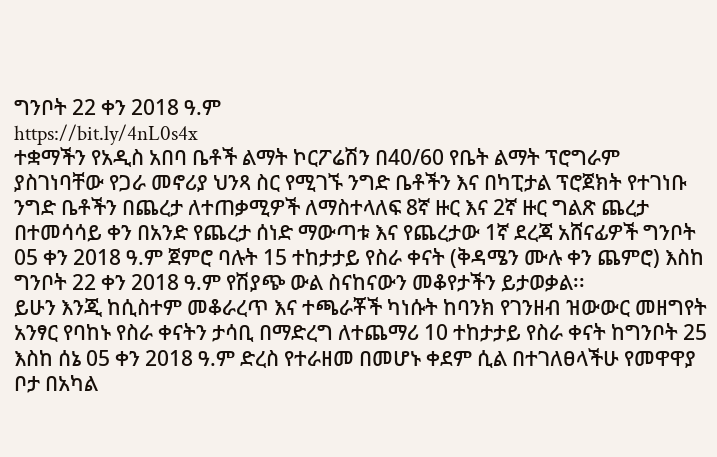ግንቦት 22 ቀን 2018 ዓ.ም
https://bit.ly/4nL0s4x
ተቋማችን የአዲስ አበባ ቤቶች ልማት ኮርፖሬሽን በ40/60 የቤት ልማት ፕሮግራም ያስገነባቸው የጋራ መኖሪያ ህንጻ ስር የሚገኙ ንግድ ቤቶችን እና በካፒታል ፕሮጀክት የተገነቡ ንግድ ቤቶችን በጨረታ ለተጠቃሚዎች ለማስተላለፍ 8ኛ ዙር እና 2ኛ ዙር ግልጽ ጨረታ በተመሳሳይ ቀን በአንድ የጨረታ ሰነድ ማውጣቱ እና የጨረታው 1ኛ ደረጃ አሸናፊዎች ግንቦት 05 ቀን 2018 ዓ.ም ጀምሮ ባሉት 15 ተከታታይ የስራ ቀናት (ቅዳሜን ሙሉ ቀን ጨምሮ) እስከ ግንቦት 22 ቀን 2018 ዓ.ም የሽያጭ ውል ስናከናውን መቆየታችን ይታወቃል፡፡
ይሁን እንጂ ከሲስተም መቆራረጥ እና ተጫራቾች ካነሱት ከባንክ የገንዘብ ዝውውር መዘግየት አንፃር የባከኑ የስራ ቀናትን ታሳቢ በማድረግ ለተጨማሪ 10 ተከታታይ የስራ ቀናት ከግንቦት 25 እስከ ሰኔ 05 ቀን 2018 ዓ.ም ድረስ የተራዘመ በመሆኑ ቀደም ሲል በተገለፀላችሁ የመዋዋያ ቦታ በአካል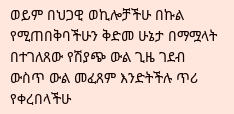ወይም በህጋዊ ወኪሎቻችሁ በኩል የሚጠበቅባችሁን ቅድመ ሁኔታ በማሟላት በተገለጸው የሽያጭ ውል ጊዜ ገደብ ውስጥ ውል መፈጸም እንድትችሉ ጥሪ የቀረበላችሁ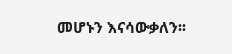መሆኑን እናሳውቃለን፡፡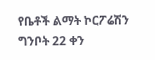የቤቶች ልማት ኮርፖሬሽን
ግንቦት 22 ቀን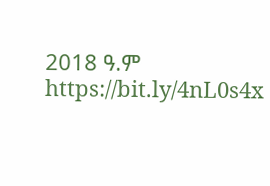2018 ዓ.ም
https://bit.ly/4nL0s4x